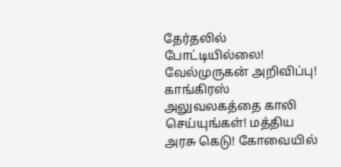தேர்தலில் போட்டியில்லை! வேல்முருகன் அறிவிப்பு! காங்கிரஸ் அலுவலகத்தை காலி செய்யுங்கள்! மத்திய அரசு கெடு! கோவையில்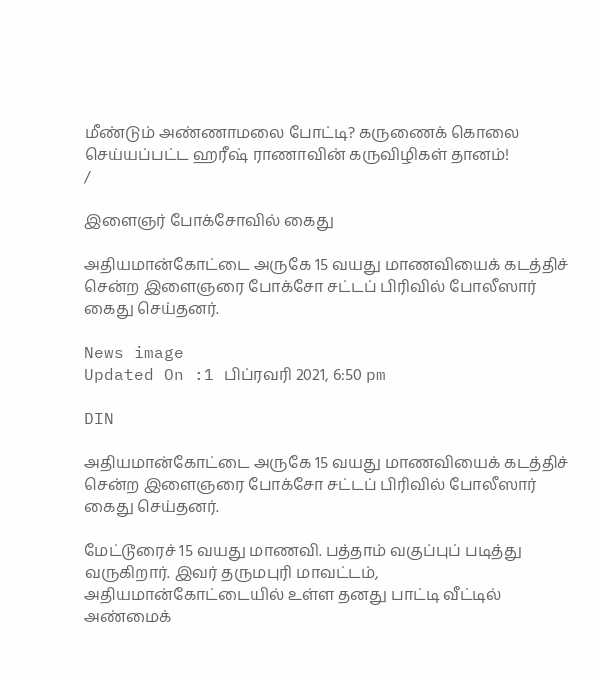மீண்டும் அண்ணாமலை போட்டி? கருணைக் கொலை செய்யப்பட்ட ஹரீஷ் ராணாவின் கருவிழிகள் தானம்!
/

இளைஞர் போக்சோவில் கைது

அதியமான்கோட்டை அருகே 15 வயது மாணவியைக் கடத்திச் சென்ற இளைஞரை போக்சோ சட்டப் பிரிவில் போலீஸார் கைது செய்தனர்.

News image
Updated On :1 பிப்ரவரி 2021, 6:50 pm

DIN

அதியமான்கோட்டை அருகே 15 வயது மாணவியைக் கடத்திச் சென்ற இளைஞரை போக்சோ சட்டப் பிரிவில் போலீஸார் கைது செய்தனர்.

மேட்டூரைச் 15 வயது மாணவி. பத்தாம் வகுப்புப் படித்து வருகிறார். இவர் தருமபுரி மாவட்டம், அதியமான்கோட்டையில் உள்ள தனது பாட்டி வீட்டில் அண்மைக்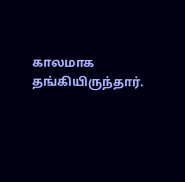காலமாக தங்கியிருந்தார்.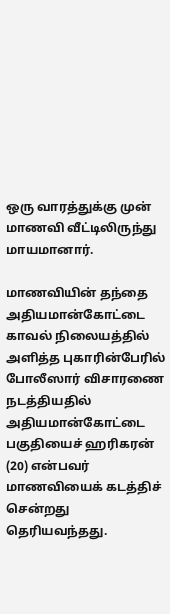ஒரு வாரத்துக்கு முன் மாணவி வீட்டிலிருந்து மாயமானார்.

மாணவியின் தந்தை அதியமான்கோட்டை காவல் நிலையத்தில் அளித்த புகாரின்பேரில் போலீஸார் விசாரணை நடத்தியதில் அதியமான்கோட்டை பகுதியைச் ஹரிகரன் (20) என்பவர் மாணவியைக் கடத்திச் சென்றது தெரியவந்தது.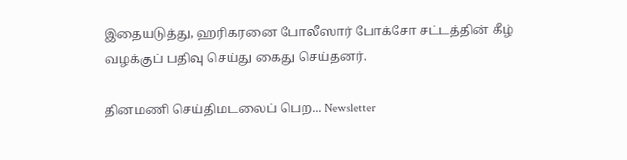இதையடுத்து, ஹரிகரனை போலீஸார் போக்சோ சட்டத்தின் கீழ் வழக்குப் பதிவு செய்து கைது செய்தனர்.

தினமணி செய்திமடலைப் பெற... Newsletter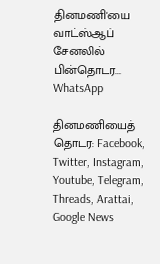தினமணி'யை வாட்ஸ்ஆப் சேனலில் பின்தொடர... WhatsApp

தினமணியைத் தொடர: Facebook, Twitter, Instagram, Youtube, Telegram, Threads, Arattai, Google News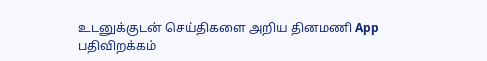உடனுக்குடன் செய்திகளை அறிய தினமணி App பதிவிறக்கம்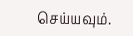செய்யவும்.